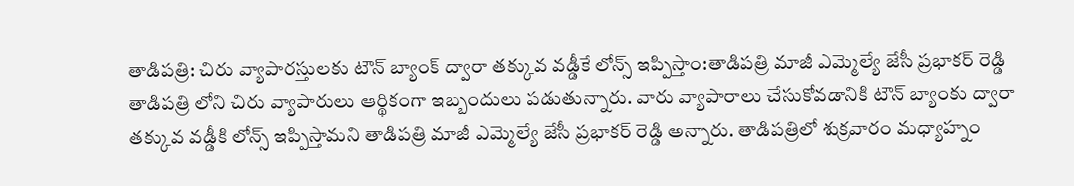తాడిపత్రి: చిరు వ్యాపారస్తులకు టౌన్ బ్యాంక్ ద్వారా తక్కువ వడ్డీకే లోన్స్ ఇప్పిస్తాం:తాడిపత్రి మాజీ ఎమ్మెల్యే జేసీ ప్రభాకర్ రెడ్డి
తాడిపత్రి లోని చిరు వ్యాపారులు ఆర్థికంగా ఇబ్బందులు పడుతున్నారు. వారు వ్యాపారాలు చేసుకోవడానికి టౌన్ బ్యాంకు ద్వారా తక్కువ వడ్డీకి లోన్స్ ఇప్పిస్తామని తాడిపత్రి మాజీ ఎమ్మెల్యే జేసీ ప్రభాకర్ రెడ్డి అన్నారు. తాడిపత్రిలో శుక్రవారం మధ్యాహ్నం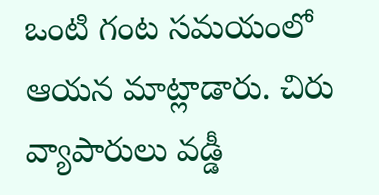ఒంటి గంట సమయంలో ఆయన మాట్లాడారు. చిరు వ్యాపారులు వడ్డీ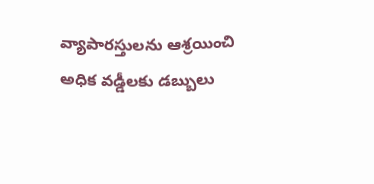వ్యాపారస్తులను ఆశ్రయించి అధిక వడ్డీలకు డబ్బులు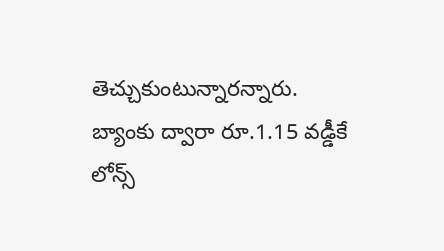తెచ్చుకుంటున్నారన్నారు. బ్యాంకు ద్వారా రూ.1.15 వడ్డీకే లోన్స్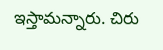ఇస్తామన్నారు. చిరు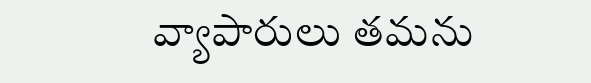వ్యాపారులు తమను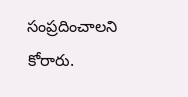సంప్రదించాలని కోరారు.